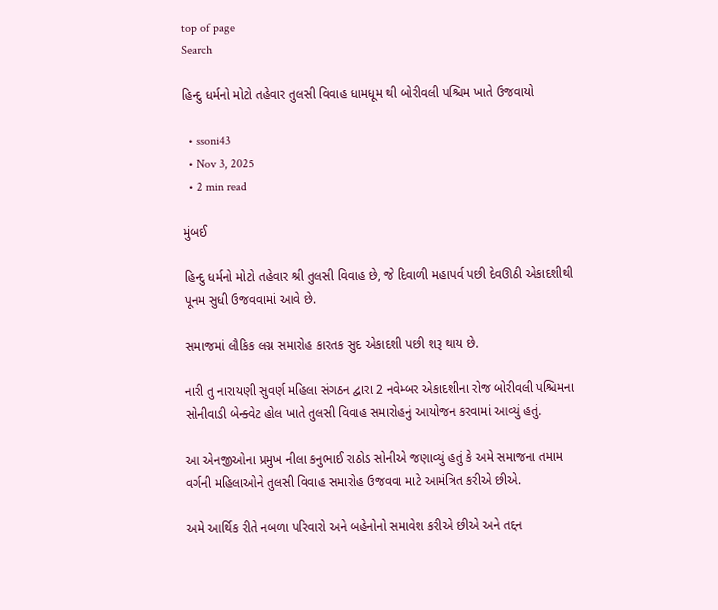top of page
Search

હિન્દુ ધર્મનો મોટો તહેવાર તુલસી વિવાહ ધામધૂમ થી બોરીવલી પશ્ચિમ ખાતે ઉજવાયો

  • ssoni43
  • Nov 3, 2025
  • 2 min read

મુંબઈ

હિન્દુ ધર્મનો મોટો તહેવાર શ્રી તુલસી વિવાહ છે, જે દિવાળી મહાપર્વ પછી દેવઊઠી એકાદશીથી પૂનમ સુધી ઉજવવામાં આવે છે.

સમાજમાં લૌકિક લગ્ન સમારોહ કારતક સુદ એકાદશી પછી શરૂ થાય છે.

નારી તુ નારાયણી સુવર્ણ મહિલા સંગઠન દ્વારા 2 નવેમ્બર એકાદશીના રોજ બોરીવલી પશ્ચિમના સોનીવાડી બેન્ક્વેટ હોલ ખાતે તુલસી વિવાહ સમારોહનું આયોજન કરવામાં આવ્યું હતું.

આ એનજીઓના પ્રમુખ નીલા કનુભાઈ રાઠોડ સોનીએ જણાવ્યું હતું કે અમે સમાજના તમામ વર્ગની મહિલાઓને તુલસી વિવાહ સમારોહ ઉજવવા માટે આમંત્રિત કરીએ છીએ.

અમે આર્થિક રીતે નબળા પરિવારો અને બહેનોનો સમાવેશ કરીએ છીએ અને તદ્દન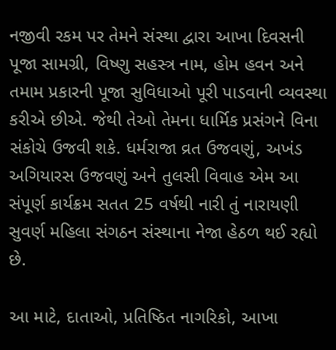નજીવી રકમ પર તેમને સંસ્થા દ્વારા આખા દિવસની પૂજા સામગ્રી, વિષ્ણુ સહસ્ત્ર નામ, હોમ હવન અને તમામ પ્રકારની પૂજા સુવિધાઓ પૂરી પાડવાની વ્યવસ્થા કરીએ છીએ. જેથી તેઓ તેમના ધાર્મિક પ્રસંગને વિના સંકોચે ઉજવી શકે. ધર્મરાજા વ્રત ઉજવણું, અખંડ અગિયારસ ઉજવણું અને તુલસી વિવાહ એમ આ સંપૂર્ણ કાર્યક્રમ સતત 25 વર્ષથી નારી તું નારાયણી સુવર્ણ મહિલા સંગઠન સંસ્થાના નેજા હેઠળ થઈ રહ્યો છે.

આ માટે, દાતાઓ, પ્રતિષ્ઠિત નાગરિકો, આખા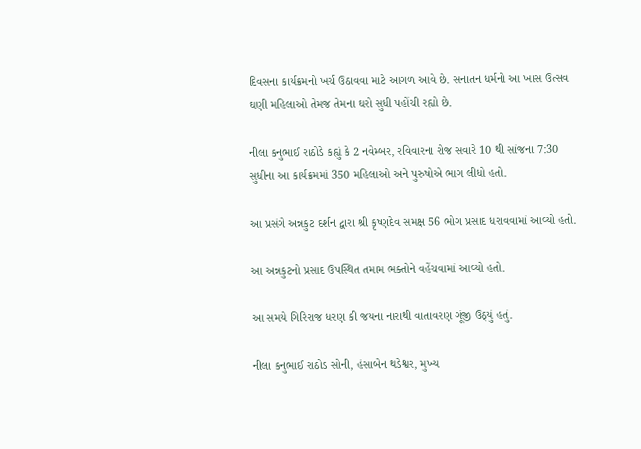દિવસના કાર્યક્રમનો ખર્ચ ઉઠાવવા માટે આગળ આવે છે. સનાતન ધર્મનો આ ખાસ ઉત્સવ ઘણી મહિલાઓ તેમજ તેમના ઘરો સુધી પહોંચી રહ્યો છે.

નીલા કનુભાઈ રાઠોડે કહ્યું કે 2 નવેમ્બર, રવિવારના રોજ સવારે 10 થી સાંજના 7:30 સુધીના આ કાર્યક્રમમાં 350 મહિલાઓ અને પુરુષોએ ભાગ લીધો હતો.

આ પ્રસંગે અન્નકુટ દર્શન દ્વારા શ્રી કૃષ્ણદેવ સમક્ષ 56 ભોગ પ્રસાદ ધરાવવામાં આવ્યો હતો.

આ અન્નકુટનો પ્રસાદ ઉપસ્થિત તમામ ભક્તોને વહેંચવામાં આવ્યો હતો.

આ સમયે ગિરિરાજ ધરણ કી જયના નારાથી વાતાવરણ ગૂંજી ઉઠ્યું હતું.

નીલા કનુભાઈ રાઠોડ સોની, હંસાબેન થડેશ્વર, મુખ્ય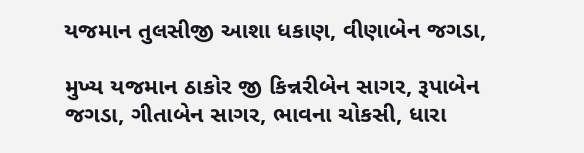યજમાન તુલસીજી આશા ધકાણ, વીણાબેન જગડા,

મુખ્ય યજમાન ઠાકોર જી કિન્નરીબેન સાગર, રૂપાબેન જગડા, ગીતાબેન સાગર, ભાવના ચોકસી, ધારા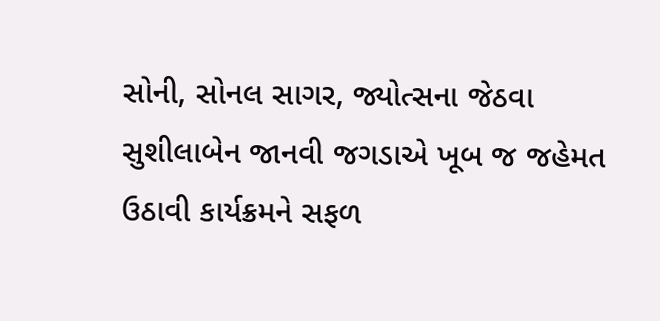સોની, સોનલ સાગર, જ્યોત્સના જેઠવા સુશીલાબેન જાનવી જગડાએ ખૂબ જ જહેમત ઉઠાવી કાર્યક્રમને સફળ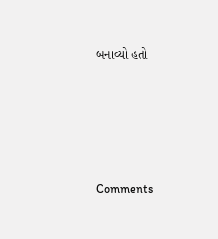બનાવ્યો હતો





Comments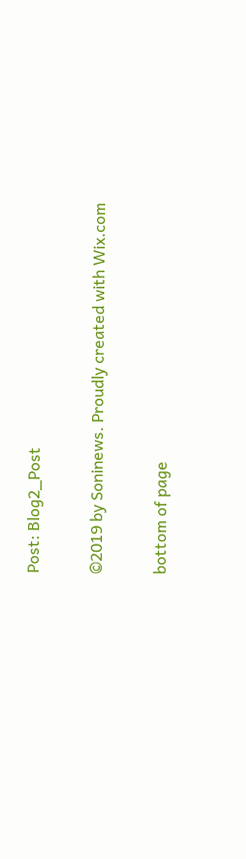Post: Blog2_Post

©2019 by Soninews. Proudly created with Wix.com

bottom of page